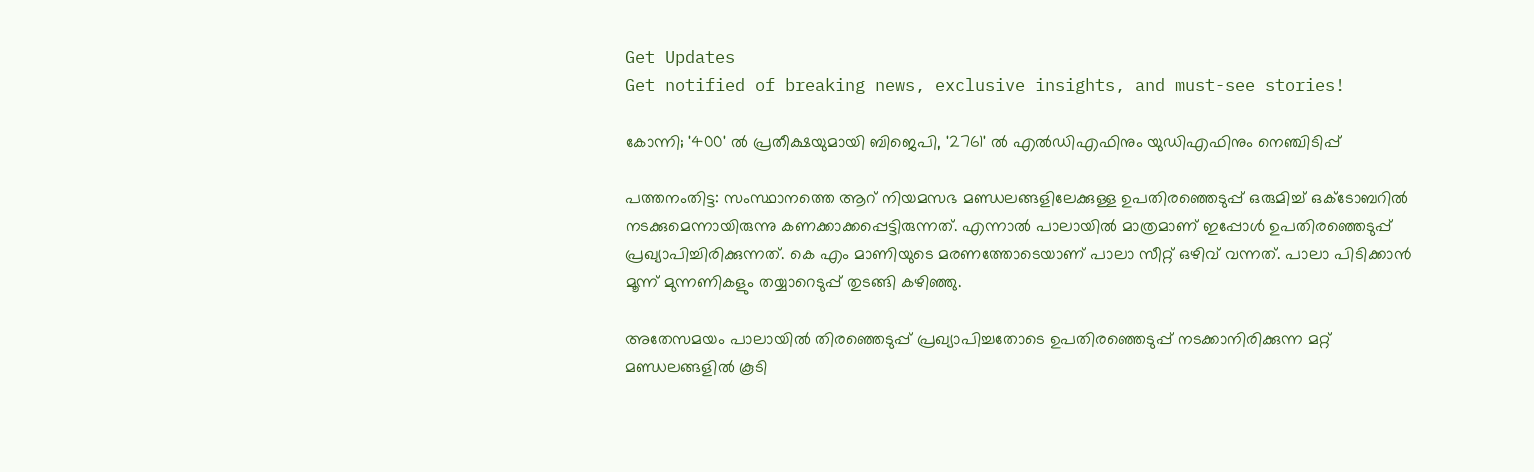Get Updates
Get notified of breaking news, exclusive insights, and must-see stories!

കോന്നി; '400' ല്‍ പ്രതീക്ഷയുമായി ബിജെപി, '2761' ല്‍ എല്‍ഡിഎഫിനും യുഡിഎഫിനും നെഞ്ചിടിപ്പ്

പത്തനംതിട്ട: സംസ്ഥാനത്തെ ആറ് നിയമസഭ മണ്ഡലങ്ങളിലേക്കുള്ള ഉപതിരഞ്ഞെടുപ്പ് ഒരുമിച്ച് ഒക്ടോബറില്‍ നടക്കുമെന്നായിരുന്നു കണക്കാക്കപ്പെട്ടിരുന്നത്. എന്നാല്‍ പാലായില്‍ മാത്രമാണ് ഇപ്പോള്‍ ഉപതിരഞ്ഞെടുപ്പ് പ്രഖ്യാപിച്ചിരിക്കുന്നത്. കെ എം മാണിയുടെ മരണത്തോടെയാണ് പാലാ സീറ്റ് ഒഴിവ് വന്നത്. പാലാ പിടിക്കാന്‍ മൂന്ന് മുന്നണികളും തയ്യാറെടുപ്പ് തുടങ്ങി കഴിഞ്ഞു.

അതേസമയം പാലായില്‍ തിരഞ്ഞെടുപ്പ് പ്രഖ്യാപിച്ചതോടെ ഉപതിരഞ്ഞെടുപ്പ് നടക്കാനിരിക്കുന്ന മറ്റ് മണ്ഡലങ്ങളില്‍ കൂടി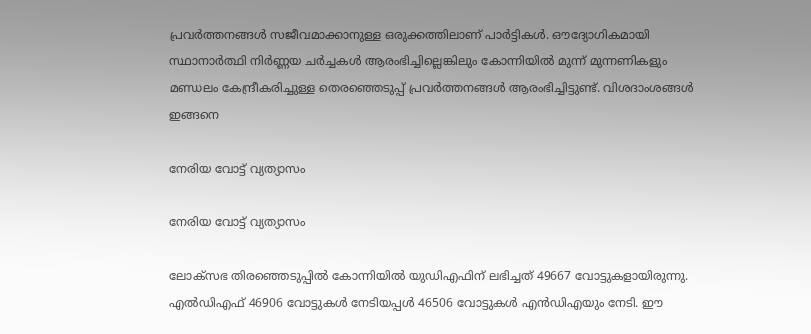പ്രവര്‍ത്തനങ്ങള്‍ സജീവമാക്കാനുള്ള ഒരുക്കത്തിലാണ് പാര്‍ട്ടികള്‍. ഔദ്യോഗികമായി സ്ഥാനാർത്ഥി നിർണ്ണയ ചർച്ചകൾ ആരംഭിച്ചില്ലെങ്കിലും കോന്നിയില്‍ മുന്ന് മുന്നണികളും മണ്ഡലം കേന്ദ്രീകരിച്ചുള്ള തെരഞ്ഞെടുപ്പ് പ്രവർത്തനങ്ങൾ ആരംഭിച്ചിട്ടുണ്ട്. വിശദാംശങ്ങള്‍ ഇങ്ങനെ

നേരിയ വോട്ട് വ്യത്യാസം

നേരിയ വോട്ട് വ്യത്യാസം

ലോക്സഭ തിരഞ്ഞെടുപ്പില്‍ കോന്നിയില്‍ യുഡിഎഫിന് ലഭിച്ചത് 49667 വോട്ടുകളായിരുന്നു. എല്‍ഡിഎഫ് 46906 വോട്ടുകള്‍ നേടിയപ്പള്‍ 46506 വോട്ടുകള്‍ എന്‍ഡിഎയും നേടി. ഈ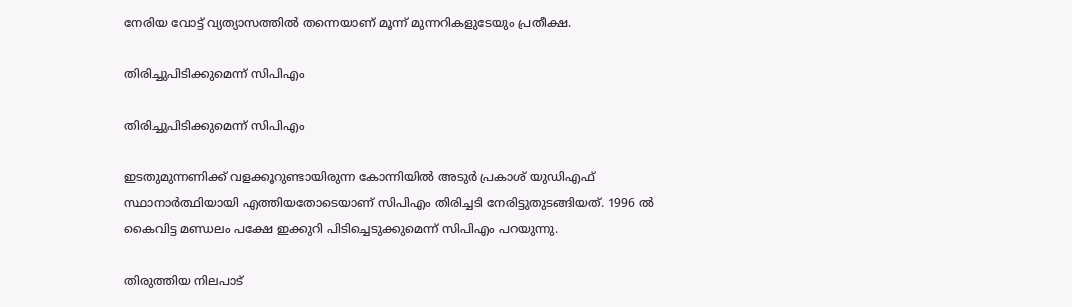നേരിയ വോട്ട് വ്യത്യാസത്തില്‍ തന്നെയാണ് മൂന്ന് മുന്നറികളുടേയും പ്രതീക്ഷ.

തിരിച്ചുപിടിക്കുമെന്ന് സിപിഎം

തിരിച്ചുപിടിക്കുമെന്ന് സിപിഎം

ഇടതുമുന്നണിക്ക് വളക്കൂറുണ്ടായിരുന്ന കോന്നിയില്‍ അടുര്‍ പ്രകാശ് യുഡിഎഫ് സ്ഥാനാര്‍ത്ഥിയായി എത്തിയതോടെയാണ് സിപിഎം തിരിച്ചടി നേരിട്ടുതുടങ്ങിയത്. 1996 ല്‍ കൈവിട്ട മണ്ഡലം പക്ഷേ ഇക്കുറി പിടിച്ചെടുക്കുമെന്ന് സിപിഎം പറയുന്നു.

തിരുത്തിയ നിലപാട്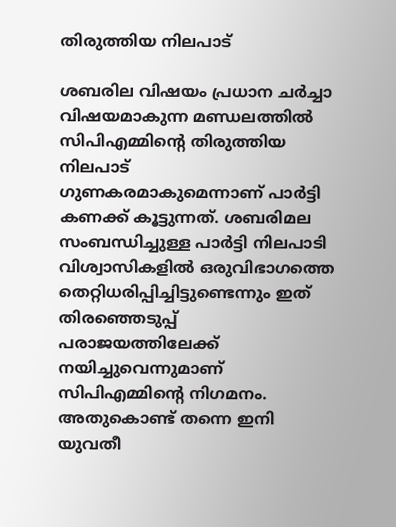തിരുത്തിയ നിലപാട്

ശബരില വിഷയം പ്രധാന ചര്‍ച്ചാ വിഷയമാകുന്ന മണ്ഡലത്തില്‍ സിപിഎമ്മിന്‍റെ തിരുത്തിയ നിലപാട് ഗുണകരമാകുമെന്നാണ് പാര്‍ട്ടി കണക്ക് കൂട്ടുന്നത്. ശബരിമല സംബന്ധിച്ചുള്ള പാര്‍ട്ടി നിലപാടി വിശ്വാസികളില്‍ ഒരുവിഭാഗത്തെ തെറ്റിധരിപ്പിച്ചിട്ടുണ്ടെന്നും ഇത് തിരഞ്ഞെടുപ്പ് പരാജയത്തിലേക്ക് നയിച്ചുവെന്നുമാണ് സിപിഎമ്മിന്‍റെ നിഗമനം. അതുകൊണ്ട് തന്നെ ഇനി യുവതീ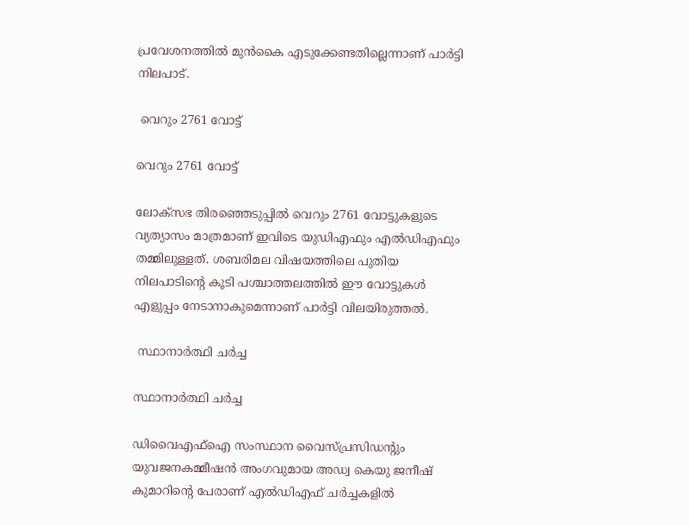പ്രവേശനത്തില്‍ മുന്‍കൈ എടുക്കേണ്ടതില്ലെന്നാണ് പാര്‍ട്ടി നിലപാട്.

 വെറും 2761 വോട്ട്

വെറും 2761 വോട്ട്

ലോക്സഭ തിരഞ്ഞെടുപ്പില്‍ വെറും 2761 വോട്ടുകളുടെ വ്യത്യാസം മാത്രമാണ് ഇവിടെ യുഡിഎഫും എല്‍ഡിഎഫും തമ്മിലുള്ളത്. ശബരിമല വിഷയത്തിലെ പുതിയ നിലപാടിന്‍റെ കൂടി പശ്ചാത്തലത്തില്‍ ഈ വോട്ടുകള്‍ എളുപ്പം നേടാനാകുമെന്നാണ് പാര്‍ട്ടി വിലയിരുത്തല്‍.

 സ്ഥാനാര്‍ത്ഥി ചര്‍ച്ച

സ്ഥാനാര്‍ത്ഥി ചര്‍ച്ച

ഡിവൈഎഫ്ഐ സംസ്ഥാന വൈസ്പ്രസിഡന്‍റും യുവജനകമ്മീഷന്‍ അംഗവുമായ അഡ്വ കെയു ജനീഷ് കുമാറിന്‍റെ പേരാണ് എല്‍ഡിഎഫ് ചര്‍ച്ചകളില്‍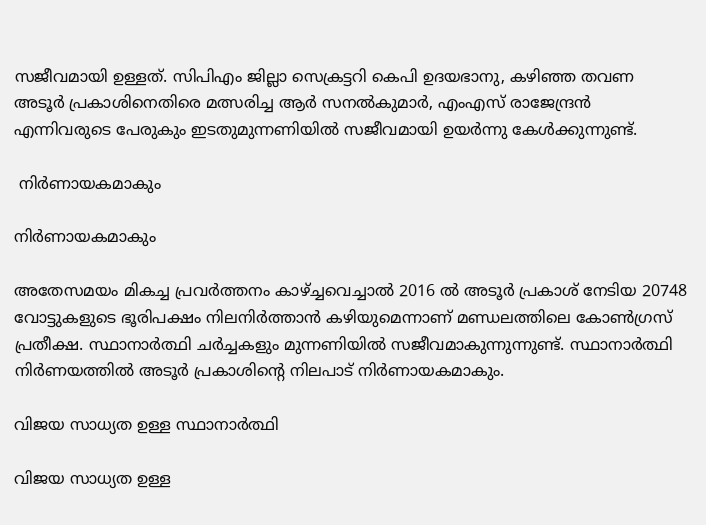സജീവമായി ഉള്ളത്. സിപിഎം ജില്ലാ സെക്രട്ടറി കെപി ഉദയഭാനു, കഴിഞ്ഞ തവണ അടൂര്‍ പ്രകാശിനെതിരെ മത്സരിച്ച ആര്‍ സനല്‍കുമാര്‍, എംഎസ് രാജേന്ദ്രന്‍ എന്നിവരുടെ പേരുകും ഇടതുമുന്നണിയില്‍ സജീവമായി ഉയര്‍ന്നു കേള്‍ക്കുന്നുണ്ട്.

 നിര്‍ണായകമാകും

നിര്‍ണായകമാകും

അതേസമയം മികച്ച പ്രവര്‍ത്തനം കാഴ്ച്ചവെച്ചാല്‍ 2016 ല്‍ അടൂര്‍ പ്രകാശ് നേടിയ 20748 വോട്ടുകളുടെ ഭൂരിപക്ഷം നിലനിര്‍ത്താന്‍ കഴിയുമെന്നാണ് മണ്ഡലത്തിലെ കോണ്‍ഗ്രസ് പ്രതീക്ഷ. സ്ഥാനാര്‍ത്ഥി ചര്‍ച്ചകളും മുന്നണിയില്‍ സജീവമാകുന്നുന്നുണ്ട്. സ്ഥാനാര്‍ത്ഥി നിര്‍ണയത്തില്‍ അടൂര്‍ പ്രകാശിന്‍റെ നിലപാട് നിര്‍ണായകമാകും.

വിജയ സാധ്യത ഉള്ള സ്ഥാനാര്‍ത്ഥി

വിജയ സാധ്യത ഉള്ള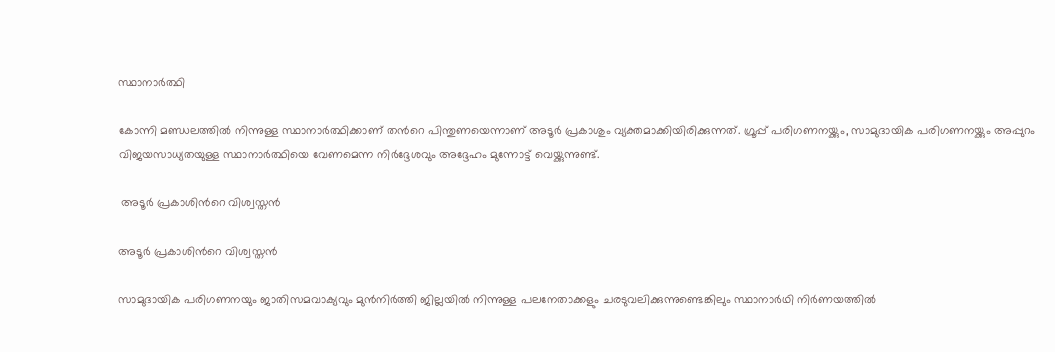സ്ഥാനാര്‍ത്ഥി

കോന്നി മണ്ഡലത്തില്‍ നിന്നുള്ള സ്ഥാനാര്‍ത്ഥിക്കാണ് തന്‍റെ പിന്തുണയെന്നാണ് അടൂര്‍ പ്രകാശും വ്യക്തമാക്കിയിരിക്കുന്നത്. ഗ്രൂപ്പ് പരിഗണനയ്ക്കും, സാമുദായിക പരിഗണനയ്ക്കും അപ്പുറം വിജയസാധ്യതയുള്ള സ്ഥാനാര്‍ത്ഥിയെ വേണമെന്ന നിര്‍ദ്ദേശവും അദ്ദേഹം മുന്നോട്ട് വെയ്ക്കുന്നുണ്ട്.

 അടൂര്‍ പ്രകാശിന്‍റെ വിശ്വസ്തന്‍

അടൂര്‍ പ്രകാശിന്‍റെ വിശ്വസ്തന്‍

സാമുദായിക പരിഗണനയും ജാതിസമവാക്യവും മുന്‍നിര്‍ത്തി ജില്ലയില്‍ നിന്നുള്ള പലനേതാക്കളും ചരടുവലിക്കുന്നുണ്ടെങ്കിലും സ്ഥാനാര്‍ഥി നിര്‍ണയത്തില്‍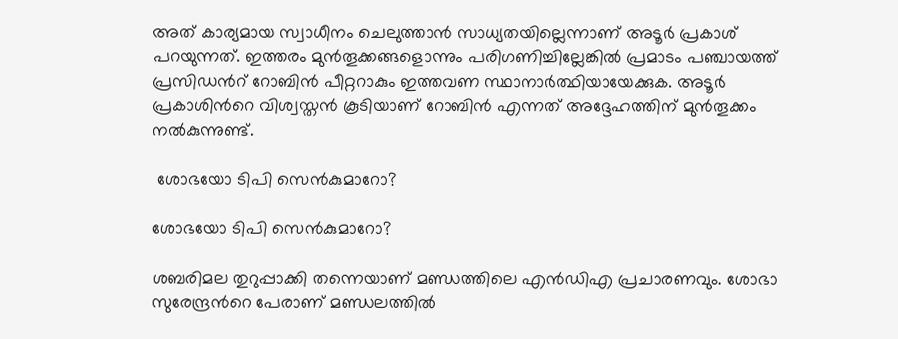അത് കാര്യമായ സ്വാധീനം ചെലുത്താന്‍ സാധ്യതയില്ലെന്നാണ് അടൂര്‍ പ്രകാശ് പറയുന്നത്. ഇത്തരം മുന്‍തൂക്കങ്ങളൊന്നും പരിഗണിച്ചില്ലേങ്കില്‍ പ്രമാടം പഞ്ചായത്ത് പ്രസിഡന്‍റ് റോബിന്‍ പീറ്ററാകും ഇത്തവണ സ്ഥാനാര്‍ത്ഥിയായേക്കുക. അടൂര്‍ പ്രകാശിന്‍റെ വിശ്വസ്തന്‍ കൂടിയാണ് റോബിന്‍ എന്നത് അദ്ദേഹത്തിന് മുന്‍തൂക്കം നല്‍കുന്നുണ്ട്.

 ശോഭയോ ടിപി സെന്‍കുമാറോ?

ശോഭയോ ടിപി സെന്‍കുമാറോ?

ശബരിമല തുറുപ്പാക്കി തന്നെയാണ് മണ്ഡത്തിലെ എന്‍ഡിഎ പ്രചാരണവും. ശോഭാ സുരേന്ദ്രന്‍റെ പേരാണ് മണ്ഡലത്തില്‍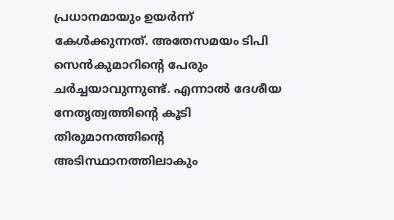പ്രധാനമായും ഉയര്‍ന്ന് കേള്‍ക്കുന്നത്. അതേസമയം ടിപി സെന്‍കുമാറിന്‍റെ പേരും ചര്‍ച്ചയാവുന്നുണ്ട്. എന്നാല്‍ ദേശീയ നേതൃത്വത്തിന്‍റെ കൂടി തിരുമാനത്തിന്‍റെ അടിസ്ഥാനത്തിലാകും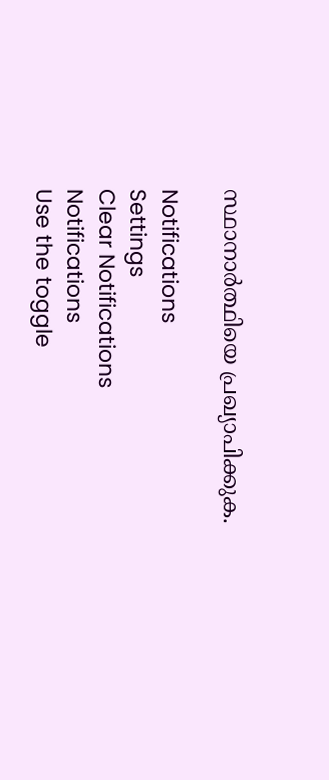സ്ഥാനാര്‍ത്ഥിയെ പ്രഖ്യാപിക്കുക.

Notifications
Settings
Clear Notifications
Notifications
Use the toggle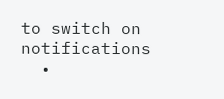to switch on notifications
  •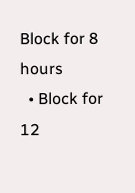Block for 8 hours
  • Block for 12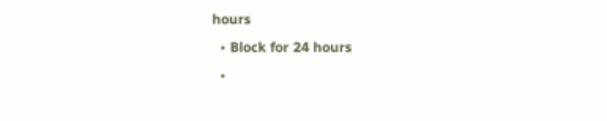hours
  • Block for 24 hours
  •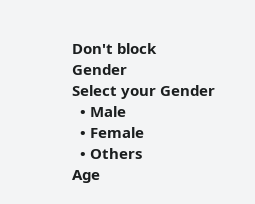Don't block
Gender
Select your Gender
  • Male
  • Female
  • Others
Age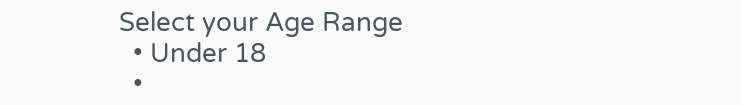Select your Age Range
  • Under 18
  •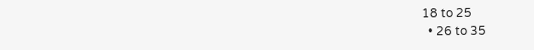18 to 25
  • 26 to 35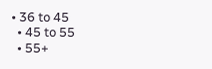• 36 to 45
  • 45 to 55
  • 55+